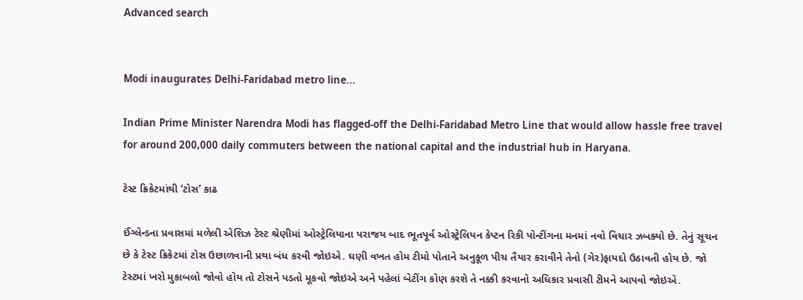Advanced search


Modi inaugurates Delhi-Faridabad metro line...

Indian Prime Minister Narendra Modi has flagged-off the Delhi-Faridabad Metro Line that would allow hassle free travel for around 200,000 daily commuters between the national capital and the industrial hub in Haryana.

ટેસ્ટ ક્રિકેટમાંથી ‘ટોસ’ કાઢ

ઈંગ્લેન્ડના પ્રવાસમાં મળેલી એશિઝ ટેસ્ટ શ્રેણીમાં ઓસ્ટ્રેલિયાના પરાજય બાદ ભૂતપૂર્વ ઓસ્ટ્રેલિયન કેપ્ટન રિકી પોન્ટીંગના મનમાં નવો વિચાર ઝબક્યો છે. તેનું સૂચન છે કે ટેસ્ટ ક્રિકેટમાં ટોસ ઉછાળવાની પ્રથા બંધ કરવી જોઇએ. ઘણી વખત હોમ ટીમો પોતાને અનુકૂળ પીચ તૈયાર કરાવીને તેનો (ગેર)ફાયદો ઉઠાવતી હોય છે. જો ટેસ્ટમાં ખરો મુકાબલો જોવો હોય તો ટોસને પડતો મૂકવો જોઇએ અને પહેલાં બેટીંગ કોણ કરશે તે નક્કી કરવાનો અધિકાર પ્રવાસી ટીમને આપવો જોઇએ.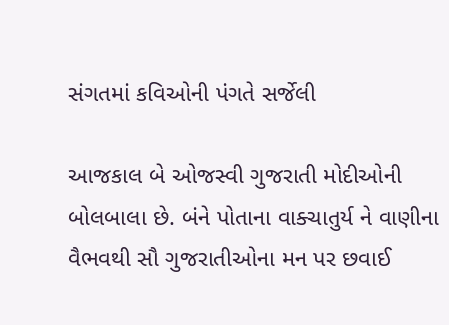સંગતમાં કવિઓની પંગતે સર્જેલી

આજકાલ બે ઓજસ્વી ગુજરાતી મોદીઓની બોલબાલા છે. બંને પોતાના વાક્ચાતુર્ય ને વાણીના વૈભવથી સૌ ગુજરાતીઓના મન પર છવાઈ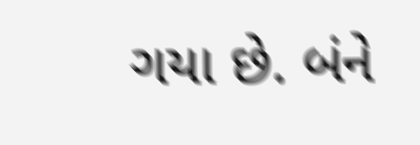ગયા છે. બંને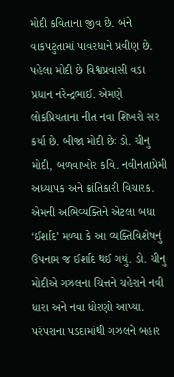મોદી કવિતાના જીવ છે. બંને વાકપટુતામાં પાવરધાને પ્રવીણ છે. પહેલા મોદી છે વિશ્વપ્રવાસી વડા પ્રધાન નરેન્દ્રભાઈ. એમણે લોકપ્રિયતાના નીત નવા શિખરો સર કર્યા છે. બીજા મોદી છેઃ ડો. ચીનુ મોદી, બળવાખોર કવિ. નવીનતાપ્રેમી અધ્યાપક અને ક્રાંતિકારી વિચારક. એમની અભિવ્યક્તિને એટલા બધા ‘ઈર્શાદ’ મળ્યા કે આ વ્યક્તિવિશેષનું ઉપનામ જ ઈર્શાદ થઈ ગયું. ડો. ચીનુ મોદીએ ગઝલના ચિત્તને ચહેરાને નવી ધારા અને નવા ધોરણો આપ્યા. પરંપરાના પડદામાંથી ગઝલને બહાર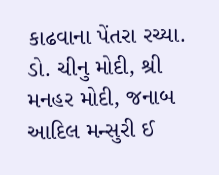કાઢવાના પેંતરા રચ્યા. ડો. ચીનુ મોદી, શ્રી મનહર મોદી, જનાબ આદિલ મન્સુરી ઈ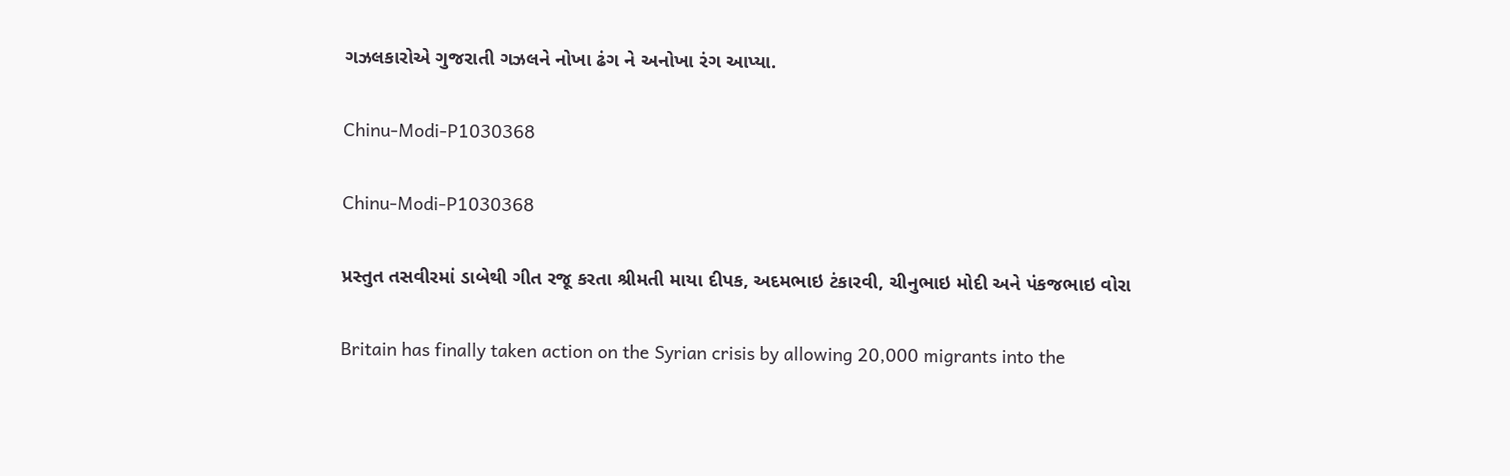ગઝલકારોએ ગુજરાતી ગઝલને નોખા ઢંગ ને અનોખા રંગ આપ્યા.

Chinu-Modi-P1030368

Chinu-Modi-P1030368

પ્રસ્તુત તસવીરમાં ડાબેથી ગીત રજૂ કરતા શ્રીમતી માયા દીપક, અદમભાઇ ટંકારવી, ચીનુભાઇ મોદી અને પંકજભાઇ વોરા

Britain has finally taken action on the Syrian crisis by allowing 20,000 migrants into the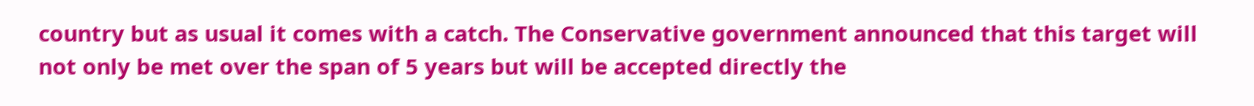country but as usual it comes with a catch. The Conservative government announced that this target will not only be met over the span of 5 years but will be accepted directly the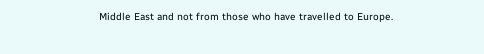Middle East and not from those who have travelled to Europe.